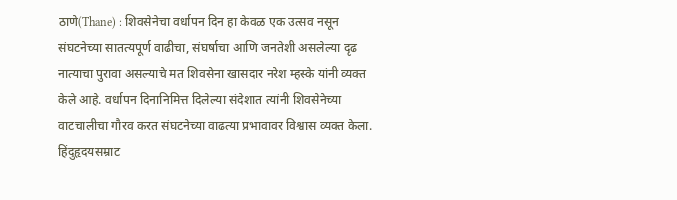ठाणे(Thane) : शिवसेनेचा वर्धापन दिन हा केवळ एक उत्सव नसून संघटनेच्या सातत्यपूर्ण वाढीचा, संघर्षाचा आणि जनतेशी असलेल्या दृढ नात्याचा पुरावा असल्याचे मत शिवसेना खासदार नरेश म्हस्के यांनी व्यक्त केले आहे. वर्धापन दिनानिमित्त दिलेल्या संदेशात त्यांनी शिवसेनेच्या वाटचालीचा गौरव करत संघटनेच्या वाढत्या प्रभावावर विश्वास व्यक्त केला.
हिंदुहृदयसम्राट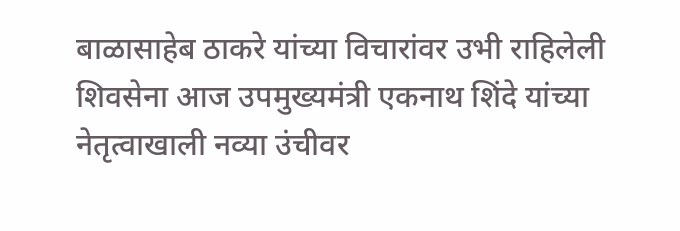बाळासाहेब ठाकरे यांच्या विचारांवर उभी राहिलेली शिवसेना आज उपमुख्यमंत्री एकनाथ शिंदे यांच्या नेतृत्वाखाली नव्या उंचीवर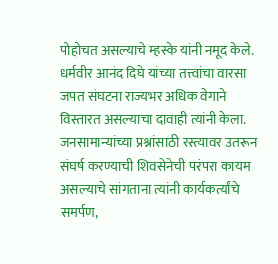पोहोचत असल्याचे म्हस्के यांनी नमूद केले. धर्मवीर आनंद दिघे यांच्या तत्त्वांचा वारसा जपत संघटना राज्यभर अधिक वेगाने विस्तारत असल्याचा दावाही त्यांनी केला.
जनसामान्यांच्या प्रश्नांसाठी रस्त्यावर उतरून संघर्ष करण्याची शिवसेनेची परंपरा कायम असल्याचे सांगताना त्यांनी कार्यकर्त्यांचे समर्पण,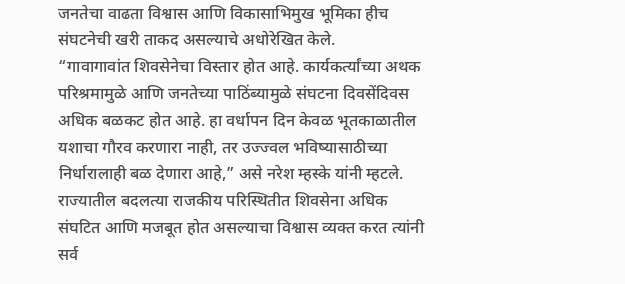जनतेचा वाढता विश्वास आणि विकासाभिमुख भूमिका हीच संघटनेची खरी ताकद असल्याचे अधोरेखित केले.
“गावागावांत शिवसेनेचा विस्तार होत आहे. कार्यकर्त्यांच्या अथक परिश्रमामुळे आणि जनतेच्या पाठिंब्यामुळे संघटना दिवसेंदिवस अधिक बळकट होत आहे. हा वर्धापन दिन केवळ भूतकाळातील यशाचा गौरव करणारा नाही, तर उज्ज्वल भविष्यासाठीच्या निर्धारालाही बळ देणारा आहे,” असे नरेश म्हस्के यांनी म्हटले.
राज्यातील बदलत्या राजकीय परिस्थितीत शिवसेना अधिक संघटित आणि मजबूत होत असल्याचा विश्वास व्यक्त करत त्यांनी सर्व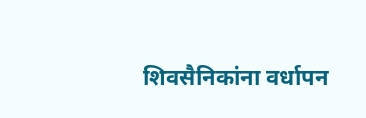शिवसैनिकांना वर्धापन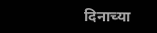दिनाच्या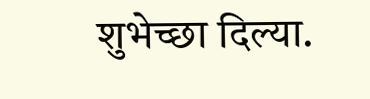शुभेच्छा दिल्या.